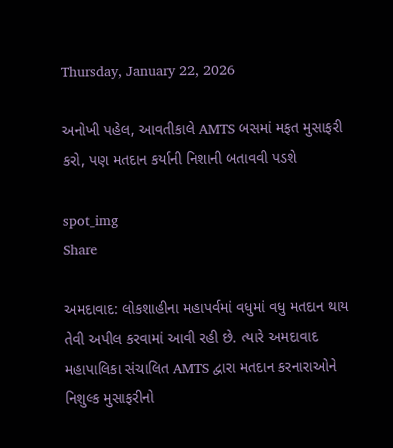Thursday, January 22, 2026

અનોખી પહેલ, આવતીકાલે AMTS બસમાં મફત મુસાફરી કરો, પણ મતદાન કર્યાની નિશાની બતાવવી પડશે

spot_img
Share

અમદાવાદ: લોકશાહીના મહાપર્વમાં વધુમાં વધુ મતદાન થાય તેવી અપીલ કરવામાં આવી રહી છે. ત્યારે અમદાવાદ મહાપાલિકા સંચાલિત AMTS દ્વારા મતદાન કરનારાઓને નિશુલ્ક મુસાફરીનો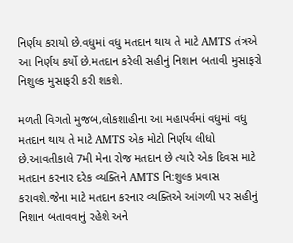નિર્ણય કરાયો છે.વધુમાં વધુ મતદાન થાય તે માટે AMTS તંત્રએ આ નિર્ણય કર્યો છે.મતદાન કરેલી સહીનું નિશાન બતાવી મુસાફરો નિશુલ્ક મુસાફરી કરી શકશે.

મળતી વિગતો મુજબ,લોકશાહીના આ મહાપર્વમાં વધુમાં વધુ મતદાન થાય તે માટે AMTS એક મોટો નિર્ણય લીધો છે.આવતીકાલે 7મી મેના રોજ મતદાન છે ત્યારે એક દિવસ માટે મતદાન કરનાર દરેક વ્યક્તિને AMTS નિ:શુલ્ક પ્રવાસ કરાવશે.જેના માટે મતદાન કરનાર વ્યક્તિએ આંગળી પર સહીનું નિશાન બતાવવાનું રહેશે અને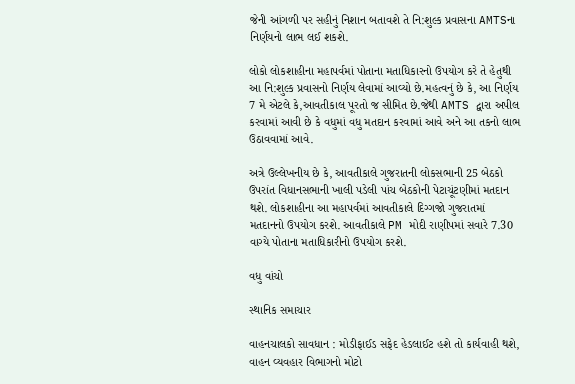જેની આંગળી પર સહીનું નિશાન બતાવશે તે નિ:શુલ્ક પ્રવાસના AMTSના નિર્ણયનો લાભ લઈ શકશે.

લોકો લોકશાહીના મહાપર્વમાં પોતાના મતાધિકારનો ઉપયોગ કરે તે હેતુથી આ નિ:શુલ્ક પ્રવાસનો નિર્ણય લેવામાં આવ્યો છે.મહત્વનું છે કે, આ નિર્ણય 7 મે એટલે કે,આવતીકાલ પૂરતો જ સીમિત છે.જેથી AMTS દ્વારા અપીલ કરવામાં આવી છે કે વધુમાં વધુ મતદાન કરવામાં આવે અને આ તકનો લાભ ઉઠાવવામાં આવે.

અત્રે ઉલ્લેખનીય છે કે, આવતીકાલે ગુજરાતની લોકસભાની 25 બેઠકો ઉપરાંત વિધાનસભાની ખાલી પડેલી પાંચ બેઠકોની પેટાચૂંટણીમાં મતદાન થશે. લોકશાહીના આ મહાપર્વમાં આવતીકાલે દિગ્ગજો ગુજરાતમાં મતદાનનો ઉપયોગ કરશે. આવતીકાલે PM મોદી રાણીપમાં સવારે 7.30 વાગ્યે પોતાના મતાધિકારીનો ઉપયોગ કરશે.

વધુ વાંચો

સ્થાનિક સમાચાર

વાહનચાલકો સાવધાન : મોડીફાઈડ સફેદ હેડલાઈટ હશે તો કાર્યવાહી થશે, વાહન વ્યવહાર વિભાગનો મોટો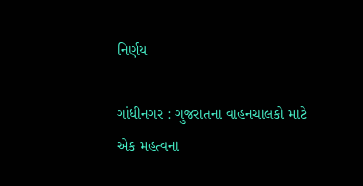નિર્ણય

ગાંધીનગર : ગુજરાતના વાહનચાલકો માટે એક મહત્વના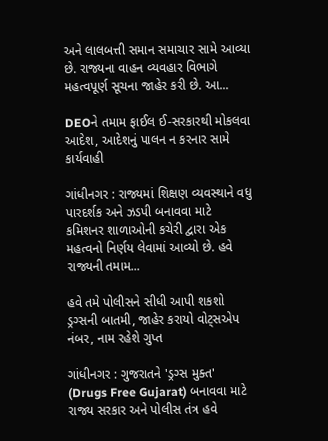અને લાલબત્તી સમાન સમાચાર સામે આવ્યા છે. રાજ્યના વાહન વ્યવહાર વિભાગે મહત્વપૂર્ણ સૂચના જાહેર કરી છે. આ...

DEOને તમામ ફાઈલ ઈ-સરકારથી મોકલવા આદેશ, આદેશનું પાલન ન કરનાર સામે કાર્યવાહી

ગાંધીનગર : રાજ્યમાં શિક્ષણ વ્યવસ્થાને વધુ પારદર્શક અને ઝડપી બનાવવા માટે કમિશનર શાળાઓની કચેરી દ્વારા એક મહત્વનો નિર્ણય લેવામાં આવ્યો છે. હવે રાજ્યની તમામ...

હવે તમે પોલીસને સીધી આપી શકશો ડ્રગ્સની બાતમી, જાહેર કરાયો વોટ્સએપ નંબર, નામ રહેશે ગુપ્ત

ગાંધીનગર : ગુજરાતને 'ડ્રગ્સ મુક્ત' (Drugs Free Gujarat) બનાવવા માટે રાજ્ય સરકાર અને પોલીસ તંત્ર હવે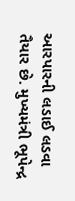આરપારની લડાઈ લડવા તૈયાર છે. મુખ્યમંત્રી ભૂપેન્દ્ર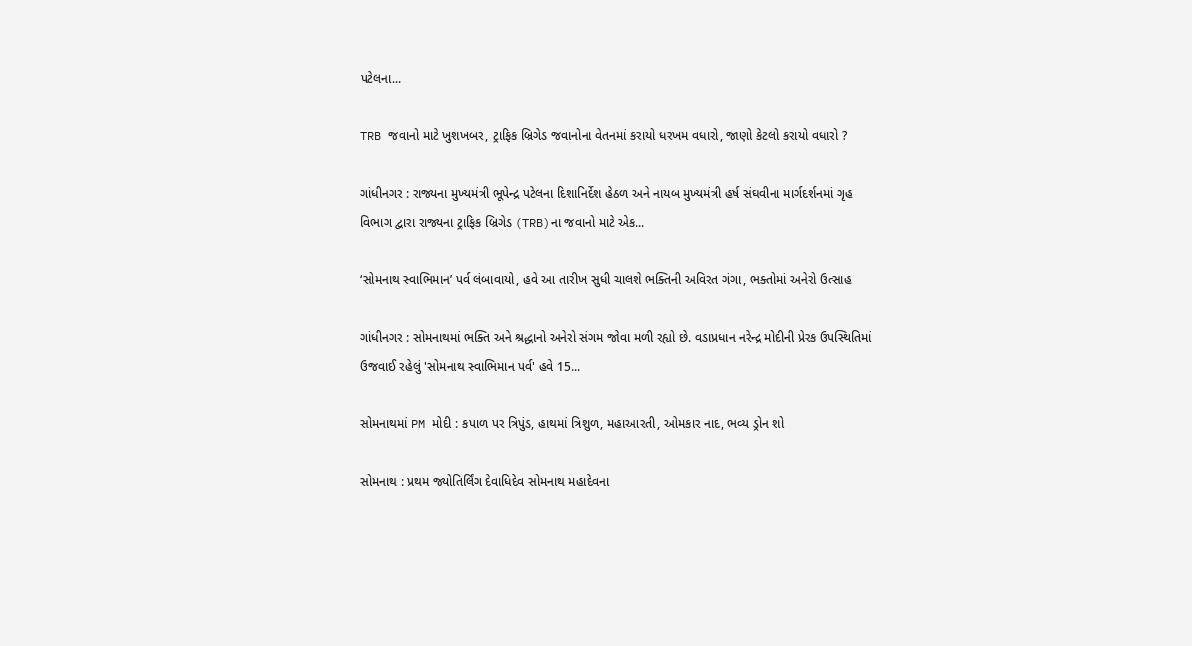પટેલના...

TRB જવાનો માટે ખુશખબર, ટ્રાફિક બ્રિગેડ જવાનોના વેતનમાં કરાયો ધરખમ વધારો, જાણો કેટલો કરાયો વધારો ?

ગાંધીનગર : રાજ્યના મુખ્યમંત્રી ભૂપેન્દ્ર પટેલના દિશાનિર્દેશ હેઠળ અને નાયબ મુખ્યમંત્રી હર્ષ સંઘવીના માર્ગદર્શનમાં ગૃહ વિભાગ દ્વારા રાજ્યના ટ્રાફિક બ્રિગેડ (TRB)ના જવાનો માટે એક...

‘સોમનાથ સ્વાભિમાન’ પર્વ લંબાવાયો, હવે આ તારીખ સુધી ચાલશે ભક્તિની અવિરત ગંગા, ભક્તોમાં અનેરો ઉત્સાહ

ગાંધીનગર : સોમનાથમાં ભક્તિ અને શ્રદ્ધાનો અનેરો સંગમ જોવા મળી રહ્યો છે. વડાપ્રધાન નરેન્દ્ર મોદીની પ્રેરક ઉપસ્થિતિમાં ઉજવાઈ રહેલું 'સોમનાથ સ્વાભિમાન પર્વ' હવે 15...

સોમનાથમાં PM મોદી : કપાળ પર ત્રિપુંડ, હાથમાં ત્રિશુળ, મહાઆરતી, ઓમકાર નાદ, ભવ્ય ડ્રોન શો

સોમનાથ : પ્રથમ જ્યોતિર્લિંગ દેવાધિદેવ સોમનાથ મહાદેવના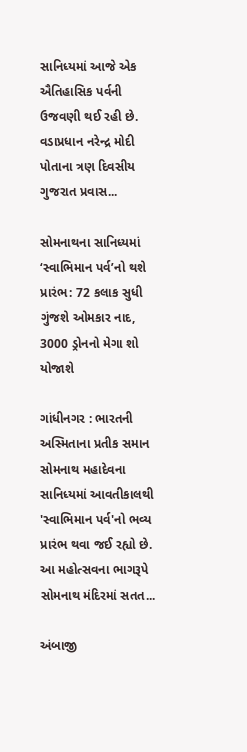સાનિધ્યમાં આજે એક ઐતિહાસિક પર્વની ઉજવણી થઈ રહી છે. વડાપ્રધાન નરેન્દ્ર મોદી પોતાના ત્રણ દિવસીય ગુજરાત પ્રવાસ...

સોમનાથના સાનિધ્યમાં ‘સ્વાભિમાન પર્વ’નો થશે પ્રારંભ: 72 કલાક સુધી ગુંજશે ઓમકાર નાદ, 3000 ડ્રોનનો મેગા શો યોજાશે

ગાંધીનગર : ભારતની અસ્મિતાના પ્રતીક સમાન સોમનાથ મહાદેવના સાનિધ્યમાં આવતીકાલથી 'સ્વાભિમાન પર્વ'નો ભવ્ય પ્રારંભ થવા જઈ રહ્યો છે. આ મહોત્સવના ભાગરૂપે સોમનાથ મંદિરમાં સતત...

અંબાજી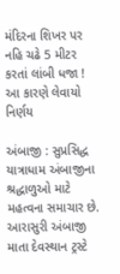મંદિરના શિખર પર નહિ ચઢે 5 મીટર કરતાં લાંબી ધજા ! આ કારણે લેવાયો નિર્ણય

અંબાજી : સુપ્રસિદ્ધ યાત્રાધામ અંબાજીના શ્રદ્ધાળુઓ માટે મહત્વના સમાચાર છે. આરાસુરી અંબાજી માતા દેવસ્થાન ટ્રસ્ટે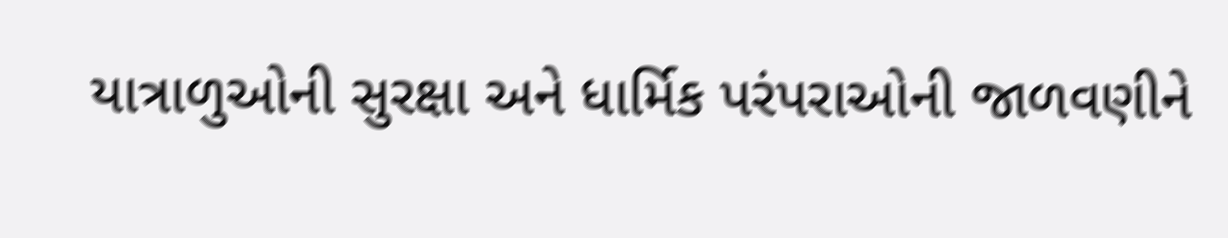યાત્રાળુઓની સુરક્ષા અને ધાર્મિક પરંપરાઓની જાળવણીને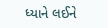ધ્યાને લઈને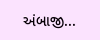અંબાજી...